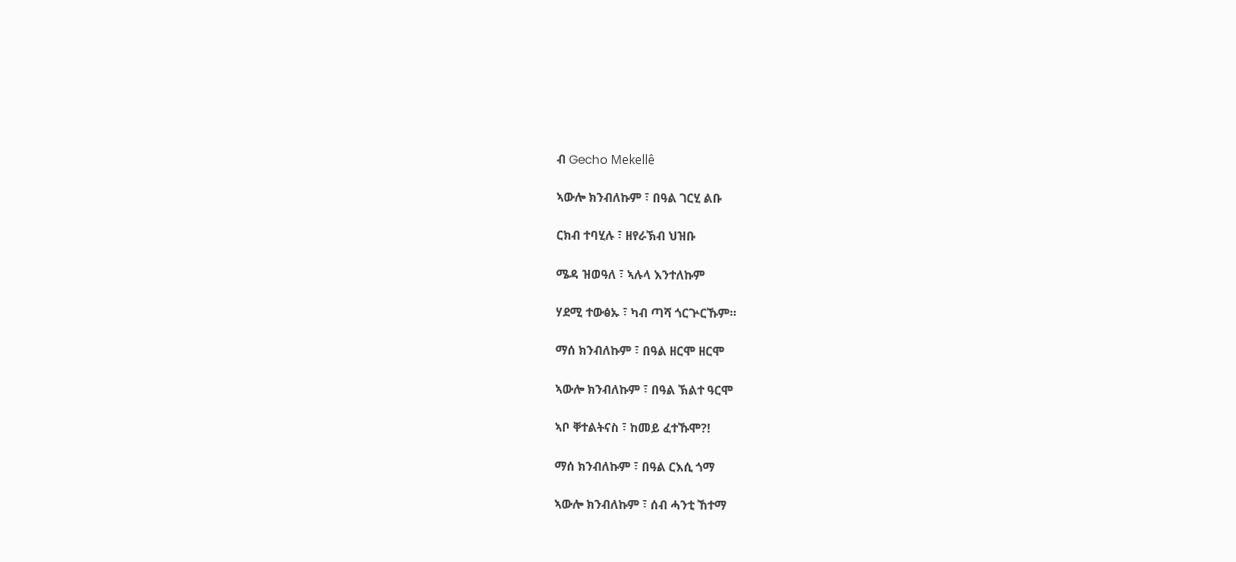ብ Gecho Mekellê

ኣውሎ ክንብለኩም ፣ በዓል ገርሂ ልቡ

ርክብ ተባሂሉ ፣ ዘየራኽብ ህዝቡ

ሜዳ ዝወዓለ ፣ ኣሉላ እንተለኩም

ሃደሚ ተውፅኡ ፣ ካብ ጣሻ ጎርጕርኹም።

ማሰ ክንብለኩም ፣ በዓል ዘርሞ ዘርሞ

ኣውሎ ክንብለኩም ፣ በዓል ኽልተ ዓርሞ

ኣቦ ቐተልትናስ ፣ ከመይ ፈተኹሞ?!

ማሰ ክንብለኩም ፣ በዓል ርእሲ ጎማ

ኣውሎ ክንብለኩም ፣ ሰብ ሓንቲ ኸተማ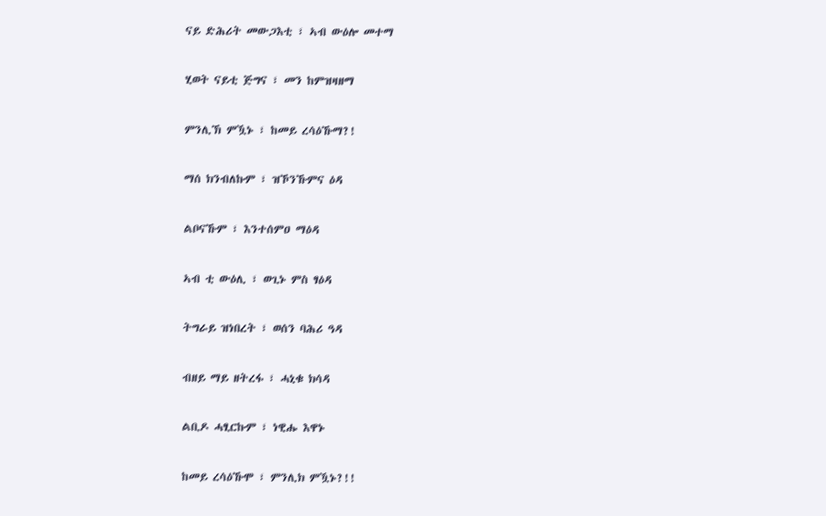ናይ ድሕሪት መውጋእቲ ፣ ኣብ ውዕሎ መተማ

ሂወት ናይቲ ጅግና ፣ መን ከምዝዛዘማ

ምንሊኽ ምዃኑ ፣ ከመይ ረሳዕኹማ?!

ማሰ ክንብለኩም ፣ ዝኾንኹምና ዕዳ

ልቦናኹም ፣ እንተሰምዐ ማዕዳ

ኣብ ቲ ውዕሊ ፣ ወጊኑ ምስ ፃዕዳ

ትግራይ ዝነበረት ፣ ወሰን ባሕሪ ዓዳ

ብዘይ ማይ ዘትረፋ ፣ ሓኒቁ ክሳዳ

ልቢዶ ሓፂርኩም ፣ ነዊሑ እዋኑ

ከመይ ረሳዕኹሞ ፣ ምንሊክ ምዃኑ?!!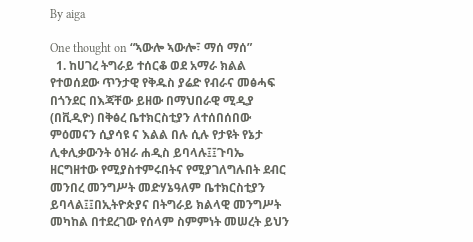By aiga

One thought on “ኣውሎ ኣውሎ፣ ማሰ ማሰ”
  1. ከሀገረ ትግራይ ተሰርቆ ወደ አማራ ክልል የተወሰደው ጥንታዊ የቅዱስ ያሬድ የብራና መፅሓፍ በጎንደር በእጃቸው ይዘው በማህበራዊ ሚዲያ (በቪዲዮ) በቅፅረ ቤተክርስቲያን ለተሰበሰበው ምዕመናን ሲያሳዩ ና እልል በሉ ሲሉ የታዩት የኔታ ሊቀሊቃውንት ዕዝራ ሐዲስ ይባላሉ፤፤ጉባኤ ዘርግዘተው የሚያስተምሩበትና የሚያገለግሉበት ደብር መንበረ መንግሥት መድሃኔዓለም ቤተክርስቲያን ይባላል፤፤በኢትዮጵያና በትግራይ ክልላዊ መንግሥት መካከል በተደረገው የሰላም ስምምነት መሠረት ይህን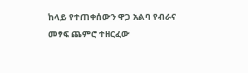ከላይ የተጠቀሰውን ዋጋ አልባ የብራና መፃፍ ጨምሮ ተዘርፈው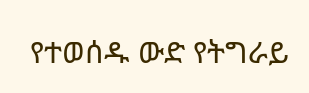የተወሰዱ ውድ የትግራይ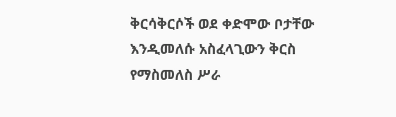ቅርሳቅርሶች ወደ ቀድሞው ቦታቸው እንዲመለሱ አስፈላጊውን ቅርስ የማስመለስ ሥራ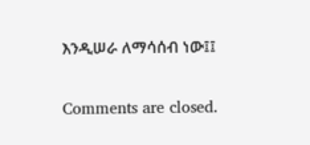እንዲሠራ ለማሳሰብ ነው፤፤

Comments are closed.